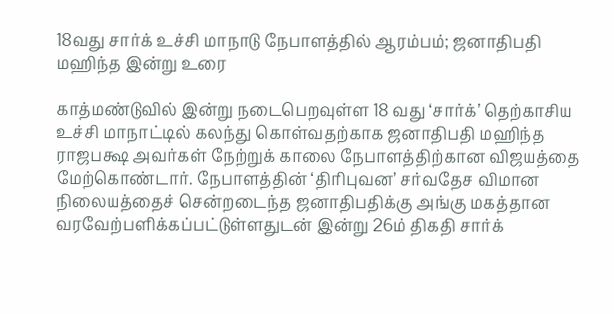18வது சார்க் உச்சி மாநாடு நேபாளத்தில் ஆரம்பம்; ஜனாதிபதி மஹிந்த இன்று உரை

காத்மண்டுவில் இன்று நடைபெறவுள்ள 18 வது ‘சார்க்’ தெற்காசிய உச்சி மாநாட்டில் கலந்து கொள்வதற்காக ஜனாதிபதி மஹிந்த ராஜபக்ஷ அவர்கள் நேற்றுக் காலை நேபாளத்திற்கான விஜயத்தை மேற்கொண்டார். நேபாளத்தின் ‘திரிபுவன’ சர்வதேச விமான நிலையத்தைச் சென்றடைந்த ஜனாதிபதிக்கு அங்கு மகத்தான வரவேற்பளிக்கப்பட்டுள்ளதுடன் இன்று 26ம் திகதி சார்க்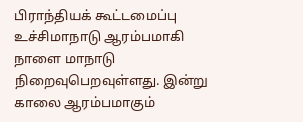பிராந்தியக் கூட்டமைப்பு உச்சிமாநாடு ஆரம்பமாகி நாளை மாநாடு நிறைவுபெறவுள்ளது. இன்று காலை ஆரம்பமாகும்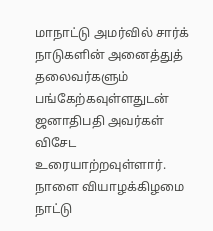மாநாட்டு அமர்வில் சார்க் நாடுகளின் அனைத்துத் தலைவர்களும் பங்கேற்கவுள்ளதுடன் ஜனாதிபதி அவர்கள் விசேட உரையாற்றவுள்ளார். நாளை வியாழக்கிழமை நாட்டு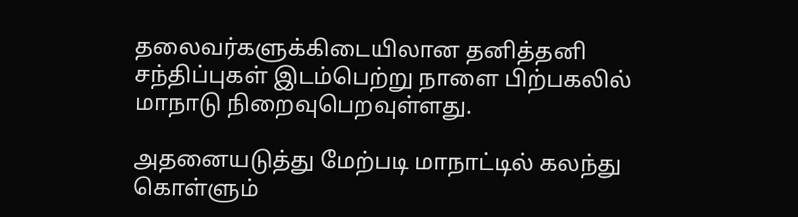தலைவர்களுக்கிடையிலான தனித்தனி சந்திப்புகள் இடம்பெற்று நாளை பிற்பகலில் மாநாடு நிறைவுபெறவுள்ளது.

அதனையடுத்து மேற்படி மாநாட்டில் கலந்து கொள்ளும்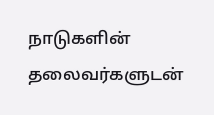நாடுகளின் தலைவர்களுடன்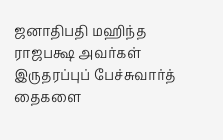ஜனாதிபதி மஹிந்த ராஜபக்ஷ அவர்கள் இருதரப்புப் பேச்சுவார்த் தைகளை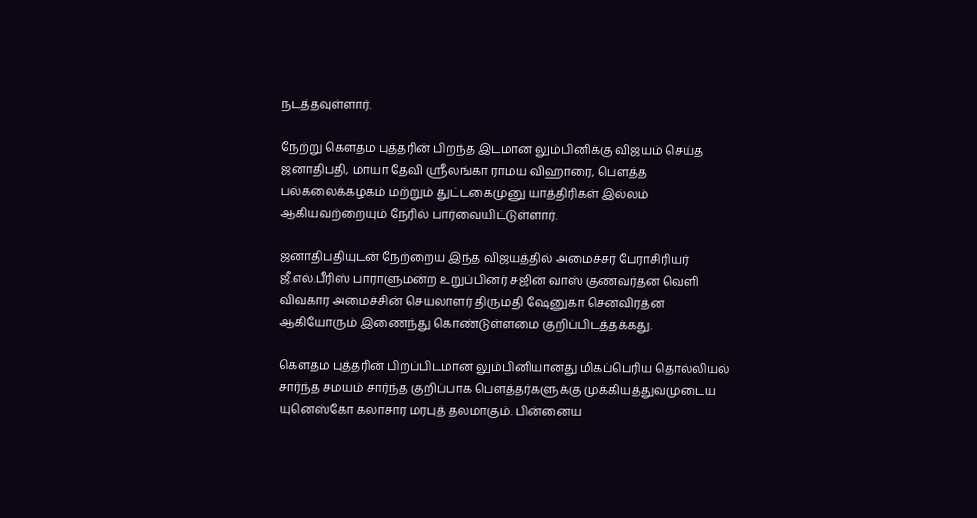நடத்தவுள்ளார்.

நேற்று கெளதம புத்தரின் பிறந்த இடமான லும்பினிக்கு விஜயம் செய்த ஜனாதிபதி, மாயா தேவி ஸ்ரீலங்கா ராமய விஹாரை, பெளத்த பல்கலைக்கழகம் மற்றும் துட்டகைமுனு யாத்திரிகள் இல்லம் ஆகியவற்றையும் நேரில் பார்வையிட்டுள்ளார்.

ஜனாதிபதியுடன் நேற்றைய இந்த விஜயத்தில் அமைச்சர் பேராசிரியர் ஜீ.எல்.பீரிஸ் பாராளுமன்ற உறுப்பினர் சஜின் வாஸ் குணவர்தன வெளி விவகார அமைச்சின் செயலாளர் திருமதி ஷேனுகா செனவிரத்ன ஆகியோரும் இணைந்து கொண்டுள்ளமை குறிப்பிடத்தக்கது.

கெளதம புத்தரின் பிறப்பிடமான லும்பினியானது மிகப்பெரிய தொல்லியல் சார்ந்த சமயம் சார்ந்த குறிப்பாக பெளத்தர்களுக்கு முக்கியத்துவமுடைய யுனெஸ்கோ கலாசார மரபுத் தலமாகும். பின்னைய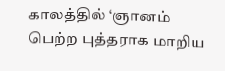காலத்தில் ‘ஞானம் பெற்ற புத்தராக மாறிய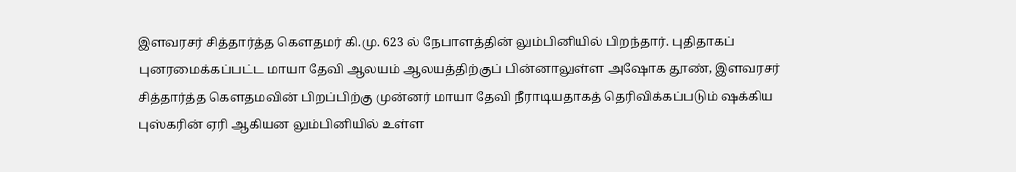இளவரசர் சித்தார்த்த கெளதமர் கி.மு. 623 ல் நேபாளத்தின் லும்பினியில் பிறந்தார். புதிதாகப் புனரமைக்கப்பட்ட மாயா தேவி ஆலயம் ஆலயத்திற்குப் பின்னாலுள்ள அஷோக தூண், இளவரசர் சித்தார்த்த கெளதமவின் பிறப்பிற்கு முன்னர் மாயா தேவி நீராடியதாகத் தெரிவிக்கப்படும் ஷக்கிய புஸ்கரின் ஏரி ஆகியன லும்பினியில் உள்ள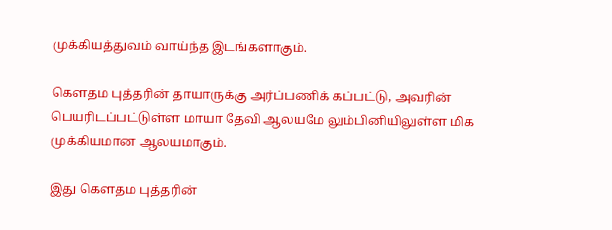முக்கியத்துவம் வாய்ந்த இடங்களாகும்.

கெளதம புத்தரின் தாயாருக்கு அர்ப்பணிக் கப்பட்டு, அவரின் பெயரிடப்பட்டுள்ள மாயா தேவி ஆலயமே லும்பினியிலுள்ள மிக முக்கியமான ஆலயமாகும்.

இது கெளதம புத்தரின்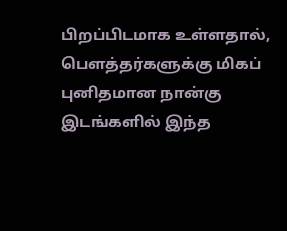பிறப்பிடமாக உள்ளதால், பெளத்தர்களுக்கு மிகப் புனிதமான நான்கு இடங்களில் இந்த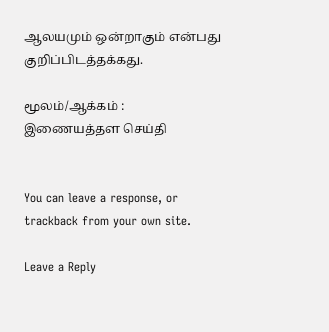ஆலயமும் ஒன்றாகும் என்பது குறிப்பிடத்தக்கது.

மூலம்/ஆக்கம் : இணையத்தள செய்தி


You can leave a response, or trackback from your own site.

Leave a Reply